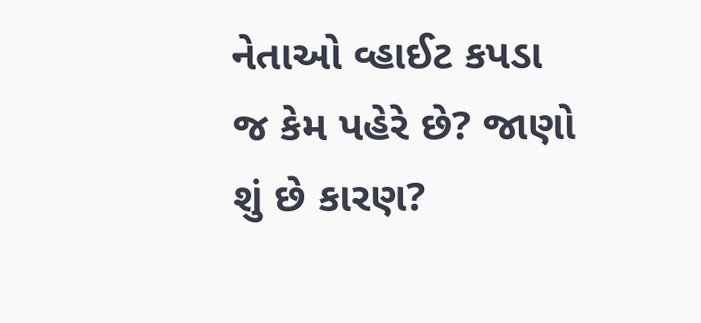નેતાઓ વ્હાઈટ કપડા જ કેમ પહેરે છે? જાણો શું છે કારણ?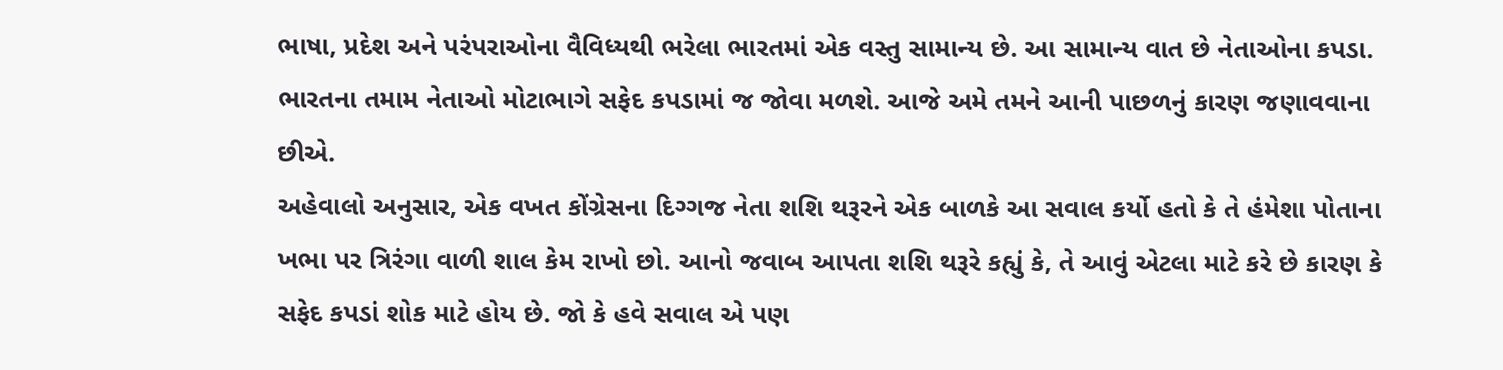ભાષા, પ્રદેશ અને પરંપરાઓના વૈવિધ્યથી ભરેલા ભારતમાં એક વસ્તુ સામાન્ય છે. આ સામાન્ય વાત છે નેતાઓના કપડા. ભારતના તમામ નેતાઓ મોટાભાગે સફેદ કપડામાં જ જોવા મળશે. આજે અમે તમને આની પાછળનું કારણ જણાવવાના છીએ.
અહેવાલો અનુસાર, એક વખત કોંગ્રેસના દિગ્ગજ નેતા શશિ થરૂરને એક બાળકે આ સવાલ કર્યો હતો કે તે હંમેશા પોતાના ખભા પર ત્રિરંગા વાળી શાલ કેમ રાખો છો. આનો જવાબ આપતા શશિ થરૂરે કહ્યું કે, તે આવું એટલા માટે કરે છે કારણ કે સફેદ કપડાં શોક માટે હોય છે. જો કે હવે સવાલ એ પણ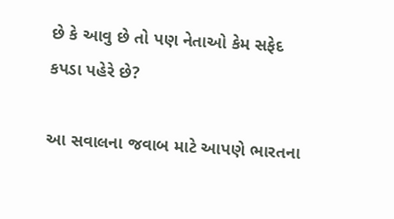છે કે આવુ છે તો પણ નેતાઓ કેમ સફેદ કપડા પહેરે છે?

આ સવાલના જવાબ માટે આપણે ભારતના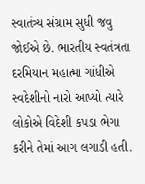સ્વાતંત્ર્ય સંગ્રામ સુધી જવુ જોઈએ છે. ભારતીય સ્વતંત્રતા દરમિયાન મહાત્મા ગાંધીએ સ્વદેશીનો નારો આપ્યો ત્યારે લોકોએ વિદેશી કપડા ભેગા કરીને તેમાં આગ લગાડી હતી.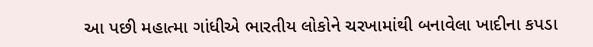આ પછી મહાત્મા ગાંધીએ ભારતીય લોકોને ચરખામાંથી બનાવેલા ખાદીના કપડા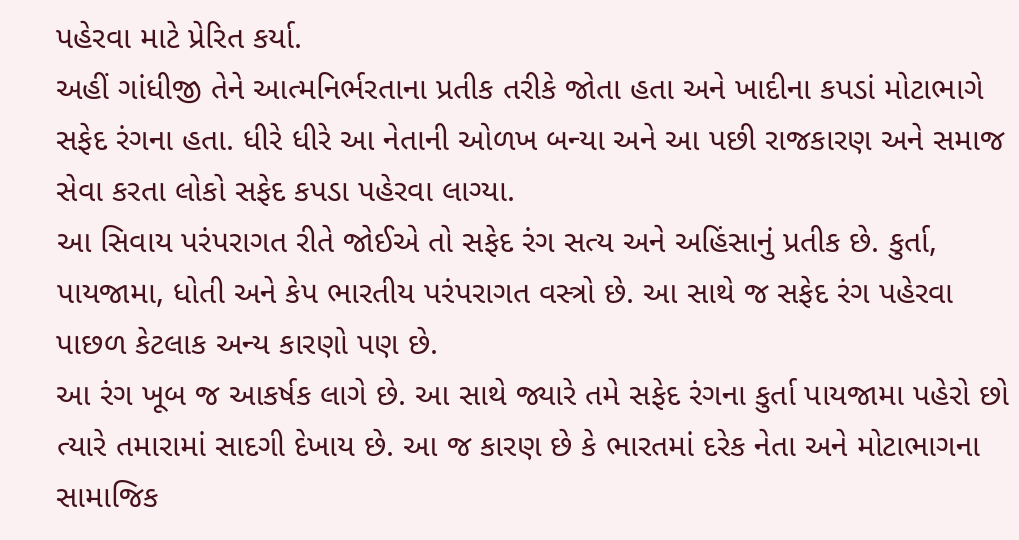પહેરવા માટે પ્રેરિત કર્યા.
અહીં ગાંધીજી તેને આત્મનિર્ભરતાના પ્રતીક તરીકે જોતા હતા અને ખાદીના કપડાં મોટાભાગે સફેદ રંગના હતા. ધીરે ધીરે આ નેતાની ઓળખ બન્યા અને આ પછી રાજકારણ અને સમાજ સેવા કરતા લોકો સફેદ કપડા પહેરવા લાગ્યા.
આ સિવાય પરંપરાગત રીતે જોઈએ તો સફેદ રંગ સત્ય અને અહિંસાનું પ્રતીક છે. કુર્તા, પાયજામા, ધોતી અને કેપ ભારતીય પરંપરાગત વસ્ત્રો છે. આ સાથે જ સફેદ રંગ પહેરવા પાછળ કેટલાક અન્ય કારણો પણ છે.
આ રંગ ખૂબ જ આકર્ષક લાગે છે. આ સાથે જ્યારે તમે સફેદ રંગના કુર્તા પાયજામા પહેરો છો ત્યારે તમારામાં સાદગી દેખાય છે. આ જ કારણ છે કે ભારતમાં દરેક નેતા અને મોટાભાગના સામાજિક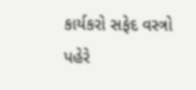કાર્યકરો સફેદ વસ્ત્રો પહેરે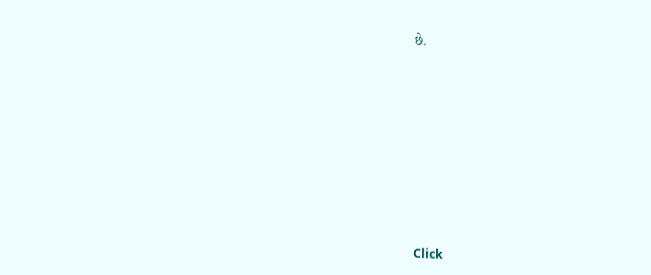છે.












Click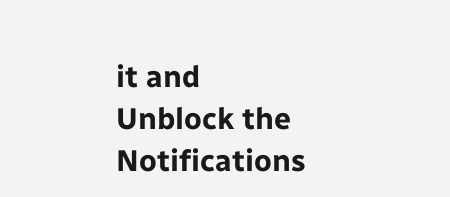it and Unblock the Notifications